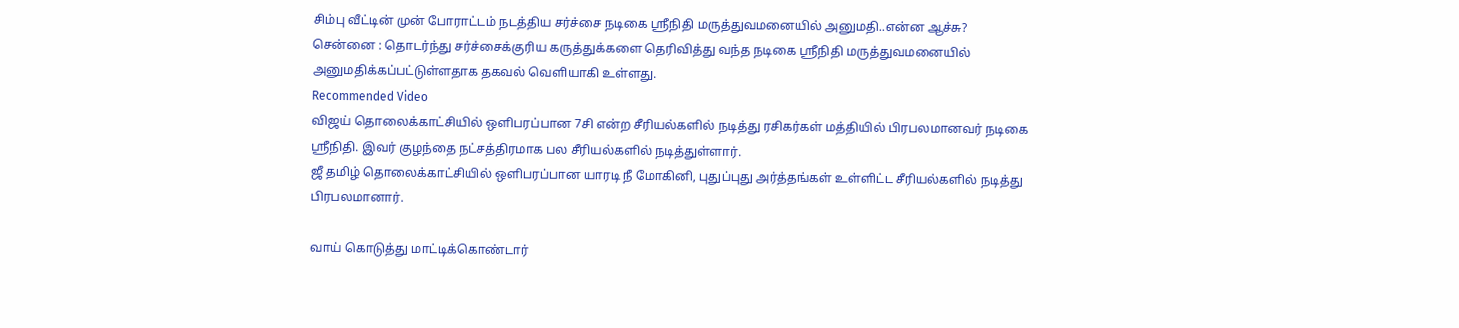சிம்பு வீட்டின் முன் போராட்டம் நடத்திய சர்ச்சை நடிகை ஸ்ரீநிதி மருத்துவமனையில் அனுமதி..என்ன ஆச்சு?
சென்னை : தொடர்ந்து சர்ச்சைக்குரிய கருத்துக்களை தெரிவித்து வந்த நடிகை ஸ்ரீநிதி மருத்துவமனையில் அனுமதிக்கப்பட்டுள்ளதாக தகவல் வெளியாகி உள்ளது.
Recommended Video
விஜய் தொலைக்காட்சியில் ஒளிபரப்பான 7சி என்ற சீரியல்களில் நடித்து ரசிகர்கள் மத்தியில் பிரபலமானவர் நடிகை ஸ்ரீநிதி. இவர் குழந்தை நட்சத்திரமாக பல சீரியல்களில் நடித்துள்ளார்.
ஜீ தமிழ் தொலைக்காட்சியில் ஒளிபரப்பான யாரடி நீ மோகினி, புதுப்புது அர்த்தங்கள் உள்ளிட்ட சீரியல்களில் நடித்து பிரபலமானார்.

வாய் கொடுத்து மாட்டிக்கொண்டார்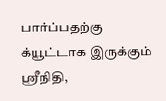பார்ப்பதற்கு க்யூட்டாக இருக்கும் ஸ்ரீநிதி,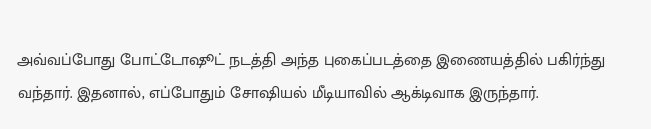அவ்வப்போது போட்டோஷூட் நடத்தி அந்த புகைப்படத்தை இணையத்தில் பகிர்ந்து வந்தார். இதனால், எப்போதும் சோஷியல் மீடியாவில் ஆக்டிவாக இருந்தார்.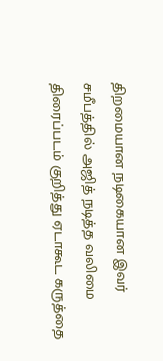திறமையான நடிகையான இவர் சமீபத்தில் அஜித் நடித்த வலிமை திரைப்படம் குறித்து ஏடாகூட கருத்தை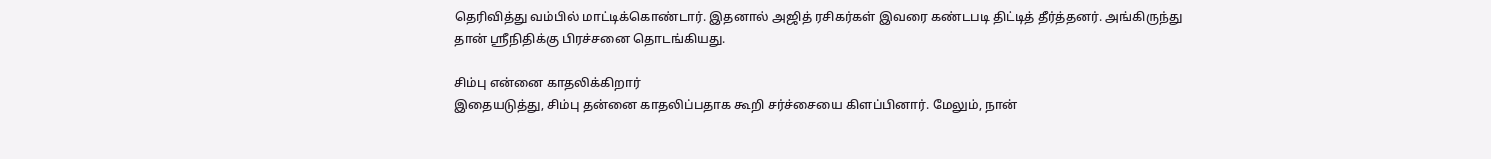தெரிவித்து வம்பில் மாட்டிக்கொண்டார். இதனால் அஜித் ரசிகர்கள் இவரை கண்டபடி திட்டித் தீர்த்தனர். அங்கிருந்து தான் ஸ்ரீநிதிக்கு பிரச்சனை தொடங்கியது.

சிம்பு என்னை காதலிக்கிறார்
இதையடுத்து, சிம்பு தன்னை காதலிப்பதாக கூறி சர்ச்சையை கிளப்பினார். மேலும், நான்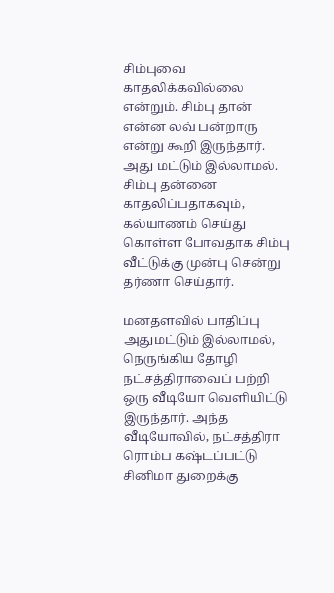சிம்புவை காதலிக்கவில்லை என்றும். சிம்பு தான் என்ன லவ் பன்றாரு என்று கூறி இருந்தார். அது மட்டும் இல்லாமல். சிம்பு தன்னை காதலிப்பதாகவும், கல்யாணம் செய்து கொள்ள போவதாக சிம்பு வீட்டுக்கு முன்பு சென்று தர்ணா செய்தார்.

மனதளவில் பாதிப்பு
அதுமட்டும் இல்லாமல், நெருங்கிய தோழி நட்சத்திராவைப் பற்றி ஒரு வீடியோ வெளியிட்டு இருந்தார். அந்த வீடியோவில், நட்சத்திரா ரொம்ப கஷ்டப்பட்டு சினிமா துறைக்கு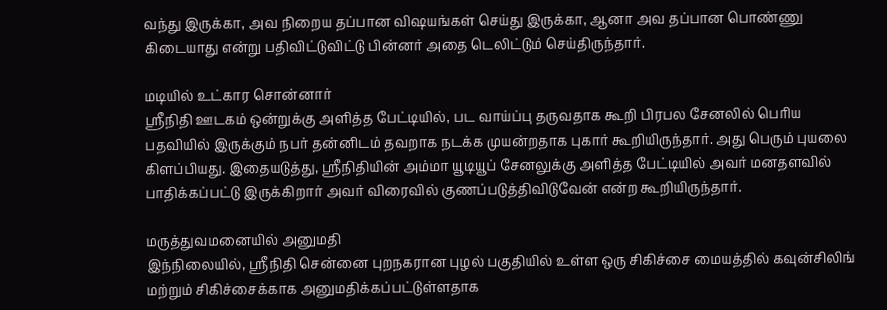வந்து இருக்கா, அவ நிறைய தப்பான விஷயங்கள் செய்து இருக்கா, ஆனா அவ தப்பான பொண்ணு கிடையாது என்று பதிவிட்டுவிட்டு பின்னர் அதை டெலிட்டும் செய்திருந்தார்.

மடியில் உட்கார சொன்னார்
ஸ்ரீநிதி ஊடகம் ஒன்றுக்கு அளித்த பேட்டியில், பட வாய்ப்பு தருவதாக கூறி பிரபல சேனலில் பெரிய பதவியில் இருக்கும் நபர் தன்னிடம் தவறாக நடக்க முயன்றதாக புகார் கூறியிருந்தார். அது பெரும் புயலை கிளப்பியது. இதையடுத்து, ஸ்ரீநிதியின் அம்மா யூடியூப் சேனலுக்கு அளித்த பேட்டியில் அவர் மனதளவில் பாதிக்கப்பட்டு இருக்கிறார் அவர் விரைவில் குணப்படுத்திவிடுவேன் என்ற கூறியிருந்தார்.

மருத்துவமனையில் அனுமதி
இந்நிலையில், ஸ்ரீநிதி சென்னை புறநகரான புழல் பகுதியில் உள்ள ஒரு சிகிச்சை மையத்தில் கவுன்சிலிங் மற்றும் சிகிச்சைக்காக அனுமதிக்கப்பட்டுள்ளதாக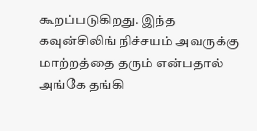கூறப்படுகிறது. இந்த கவுன்சிலிங் நிச்சயம் அவருக்கு மாற்றத்தை தரும் என்பதால் அங்கே தங்கி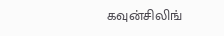கவுன்சிலிங்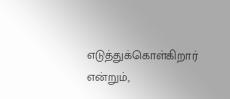எடுத்துக்கொள்கிறார் என்றும்,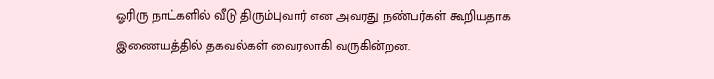ஓரிரு நாட்களில் வீடு திரும்புவார் என அவரது நண்பர்கள் கூறியதாக இணையத்தில் தகவல்கள் வைரலாகி வருகின்றன.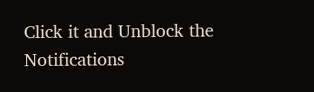Click it and Unblock the Notifications